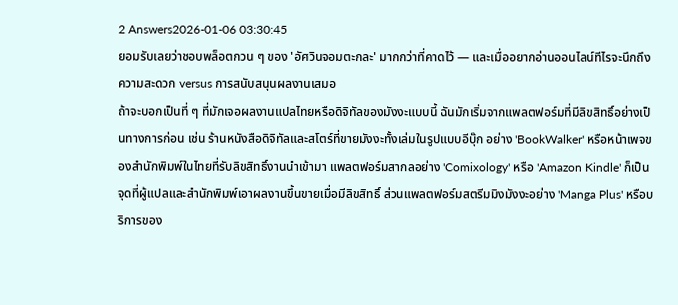2 Answers2026-01-06 03:30:45
ยอมรับเลยว่าชอบพล็อตกวน ๆ ของ 'อัศวินจอมตะกละ' มากกว่าที่คาดไว้ — และเมื่ออยากอ่านออนไลน์ทีไรจะนึกถึงความสะดวก versus การสนับสนุนผลงานเสมอ
ถ้าจะบอกเป็นที่ ๆ ที่มักเจอผลงานแปลไทยหรือดิจิทัลของมังงะแบบนี้ ฉันมักเริ่มจากแพลตฟอร์มที่มีลิขสิทธิ์อย่างเป็นทางการก่อน เช่น ร้านหนังสือดิจิทัลและสโตร์ที่ขายมังงะทั้งเล่มในรูปแบบอีบุ๊ก อย่าง 'BookWalker' หรือหน้าเพจของสำนักพิมพ์ในไทยที่รับลิขสิทธิ์งานนำเข้ามา แพลตฟอร์มสากลอย่าง 'Comixology' หรือ 'Amazon Kindle' ก็เป็นจุดที่ผู้แปลและสำนักพิมพ์เอาผลงานขึ้นขายเมื่อมีลิขสิทธิ์ ส่วนแพลตฟอร์มสตรีมมิงมังงะอย่าง 'Manga Plus' หรือบริการของ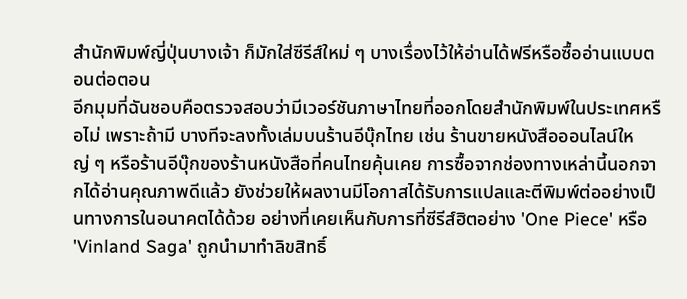สำนักพิมพ์ญี่ปุ่นบางเจ้า ก็มักใส่ซีรีส์ใหม่ ๆ บางเรื่องไว้ให้อ่านได้ฟรีหรือซื้ออ่านแบบตอนต่อตอน
อีกมุมที่ฉันชอบคือตรวจสอบว่ามีเวอร์ชันภาษาไทยที่ออกโดยสำนักพิมพ์ในประเทศหรือไม่ เพราะถ้ามี บางทีจะลงทั้งเล่มบนร้านอีบุ๊กไทย เช่น ร้านขายหนังสือออนไลน์ใหญ่ ๆ หรือร้านอีบุ๊กของร้านหนังสือที่คนไทยคุ้นเคย การซื้อจากช่องทางเหล่านี้นอกจากได้อ่านคุณภาพดีแล้ว ยังช่วยให้ผลงานมีโอกาสได้รับการแปลและตีพิมพ์ต่ออย่างเป็นทางการในอนาคตได้ด้วย อย่างที่เคยเห็นกับการที่ซีรีส์ฮิตอย่าง 'One Piece' หรือ 'Vinland Saga' ถูกนำมาทำลิขสิทธิ์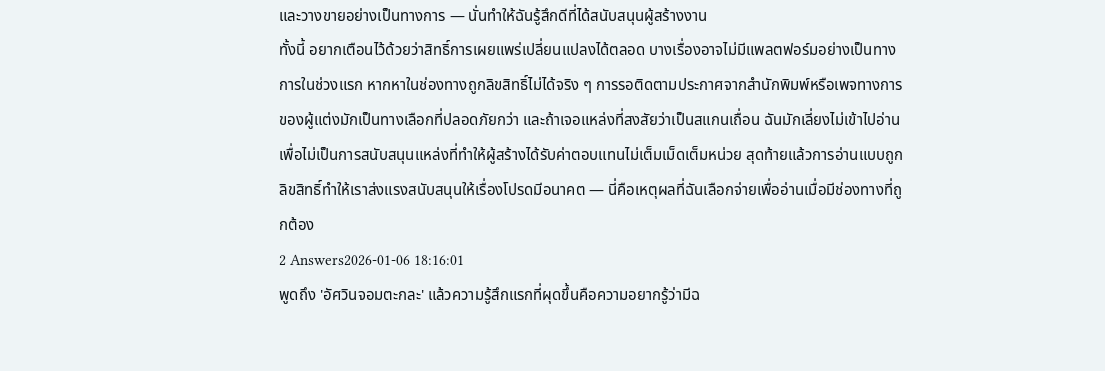และวางขายอย่างเป็นทางการ — นั่นทำให้ฉันรู้สึกดีที่ได้สนับสนุนผู้สร้างงาน
ทั้งนี้ อยากเตือนไว้ด้วยว่าสิทธิ์การเผยแพร่เปลี่ยนแปลงได้ตลอด บางเรื่องอาจไม่มีแพลตฟอร์มอย่างเป็นทางการในช่วงแรก หากหาในช่องทางถูกลิขสิทธิ์ไม่ได้จริง ๆ การรอติดตามประกาศจากสำนักพิมพ์หรือเพจทางการของผู้แต่งมักเป็นทางเลือกที่ปลอดภัยกว่า และถ้าเจอแหล่งที่สงสัยว่าเป็นสแกนเถื่อน ฉันมักเลี่ยงไม่เข้าไปอ่านเพื่อไม่เป็นการสนับสนุนแหล่งที่ทำให้ผู้สร้างได้รับค่าตอบแทนไม่เต็มเม็ดเต็มหน่วย สุดท้ายแล้วการอ่านแบบถูกลิขสิทธิ์ทำให้เราส่งแรงสนับสนุนให้เรื่องโปรดมีอนาคต — นี่คือเหตุผลที่ฉันเลือกจ่ายเพื่ออ่านเมื่อมีช่องทางที่ถูกต้อง
2 Answers2026-01-06 18:16:01
พูดถึง 'อัศวินจอมตะกละ' แล้วความรู้สึกแรกที่ผุดขึ้นคือความอยากรู้ว่ามีฉ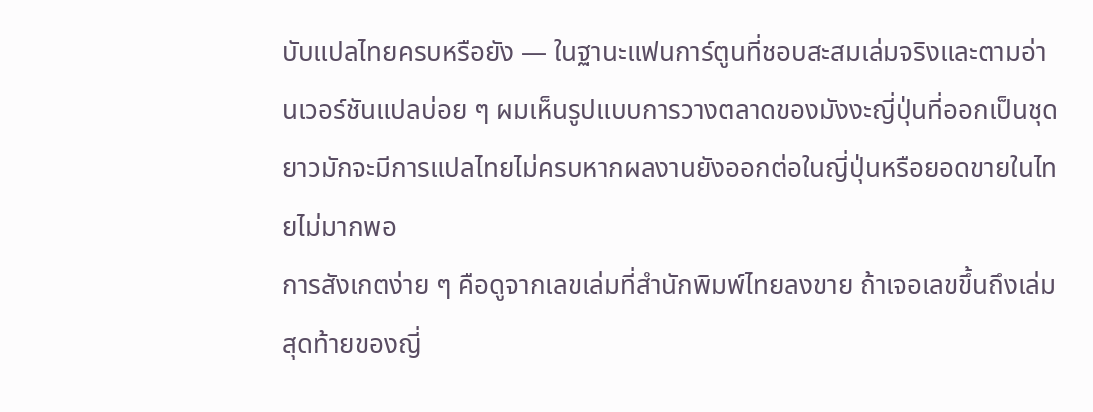บับแปลไทยครบหรือยัง — ในฐานะแฟนการ์ตูนที่ชอบสะสมเล่มจริงและตามอ่านเวอร์ชันแปลบ่อย ๆ ผมเห็นรูปแบบการวางตลาดของมังงะญี่ปุ่นที่ออกเป็นชุดยาวมักจะมีการแปลไทยไม่ครบหากผลงานยังออกต่อในญี่ปุ่นหรือยอดขายในไทยไม่มากพอ
การสังเกตง่าย ๆ คือดูจากเลขเล่มที่สำนักพิมพ์ไทยลงขาย ถ้าเจอเลขขึ้นถึงเล่มสุดท้ายของญี่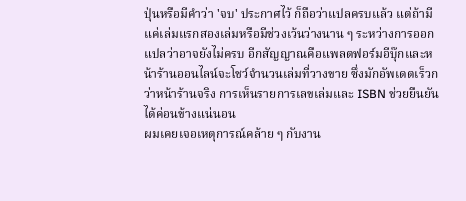ปุ่นหรือมีคำว่า 'จบ' ประกาศไว้ ก็ถือว่าแปลครบแล้ว แต่ถ้ามีแค่เล่มแรกสองเล่มหรือมีช่วงเว้นว่างนาน ๆ ระหว่างการออก แปลว่าอาจยังไม่ครบ อีกสัญญาณคือแพลตฟอร์มอีบุ๊กและหน้าร้านออนไลน์จะโชว์จำนวนเล่มที่วางขาย ซึ่งมักอัพเดตเร็วกว่าหน้าร้านจริง การเห็นรายการเลขเล่มและ ISBN ช่วยยืนยันได้ค่อนข้างแน่นอน
ผมเคยเจอเหตุการณ์คล้าย ๆ กับงาน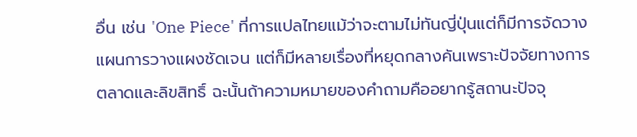อื่น เช่น 'One Piece' ที่การแปลไทยแม้ว่าจะตามไม่ทันญี่ปุ่นแต่ก็มีการจัดวางแผนการวางแผงชัดเจน แต่ก็มีหลายเรื่องที่หยุดกลางคันเพราะปัจจัยทางการตลาดและลิขสิทธิ์ ฉะนั้นถ้าความหมายของคำถามคืออยากรู้สถานะปัจจุ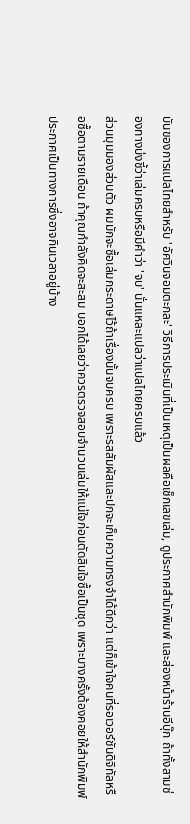บันของการแปลไทยสำหรับ 'อัศวินจอมตะกละ' วิธีการประเมินที่เป็นเหตุเป็นผลคือเช็กเลขเล่ม, ดูประกาศสำนักพิมพ์ และส่องหน้าร้านอีบุ๊ก ถ้าทั้งสามช่องทางบ่งชี้ว่าเล่มครบหรือมีคำว่า 'จบ' นั่นแหละแปลว่าแปลไทยครบแล้ว
ส่วนมุมมองส่วนตัว ผมมักจะซื้อเล่มกระดาษไว้ถ้าเรื่องนั้นจบครบ เพราะรสสัมผัสและปกจะเก็บความทรงจำได้ดีกว่า แต่ก็เข้าใจคนที่รอเวอร์ชันดิจิทัลหรือซื้อตามรายเดือน ถ้าคุณกำลังคิดจะสะสม บอกได้เลยว่าควรตรวจสอบจำนวนเล่มให้แน่ใจก่อนตัดสินใจซื้อเป็นชุด เพราะบางครั้งต้องคอยให้สำนักพิมพ์ประกาศเป็นทางการซึ่งอาจกินเวลาอยู่บ้าง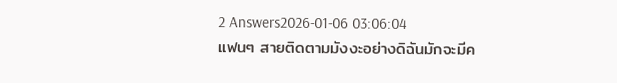2 Answers2026-01-06 03:06:04
แฟนๆ สายติดตามมังงะอย่างดิฉันมักจะมีค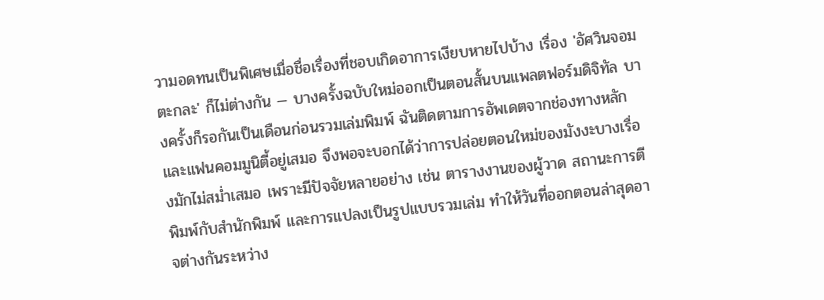วามอดทนเป็นพิเศษเมื่อชื่อเรื่องที่ชอบเกิดอาการเงียบหายไปบ้าง เรื่อง 'อัศวินจอมตะกละ' ก็ไม่ต่างกัน — บางครั้งฉบับใหม่ออกเป็นตอนสั้นบนแพลตฟอร์มดิจิทัล บางครั้งก็รอกันเป็นเดือนก่อนรวมเล่มพิมพ์ ฉันติดตามการอัพเดตจากช่องทางหลักและแฟนคอมมูนิตี้อยู่เสมอ จึงพอจะบอกได้ว่าการปล่อยตอนใหม่ของมังงะบางเรื่องมักไม่สม่ำเสมอ เพราะมีปัจจัยหลายอย่าง เช่น ตารางงานของผู้วาด สถานะการตีพิมพ์กับสำนักพิมพ์ และการแปลงเป็นรูปแบบรวมเล่ม ทำให้วันที่ออกตอนล่าสุดอาจต่างกันระหว่าง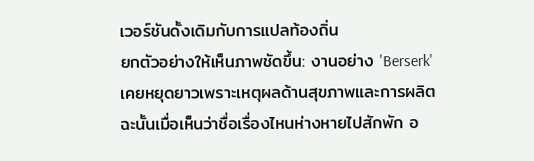เวอร์ชันดั้งเดิมกับการแปลท้องถิ่น
ยกตัวอย่างให้เห็นภาพชัดขึ้น: งานอย่าง 'Berserk' เคยหยุดยาวเพราะเหตุผลด้านสุขภาพและการผลิต ฉะนั้นเมื่อเห็นว่าชื่อเรื่องไหนห่างหายไปสักพัก อ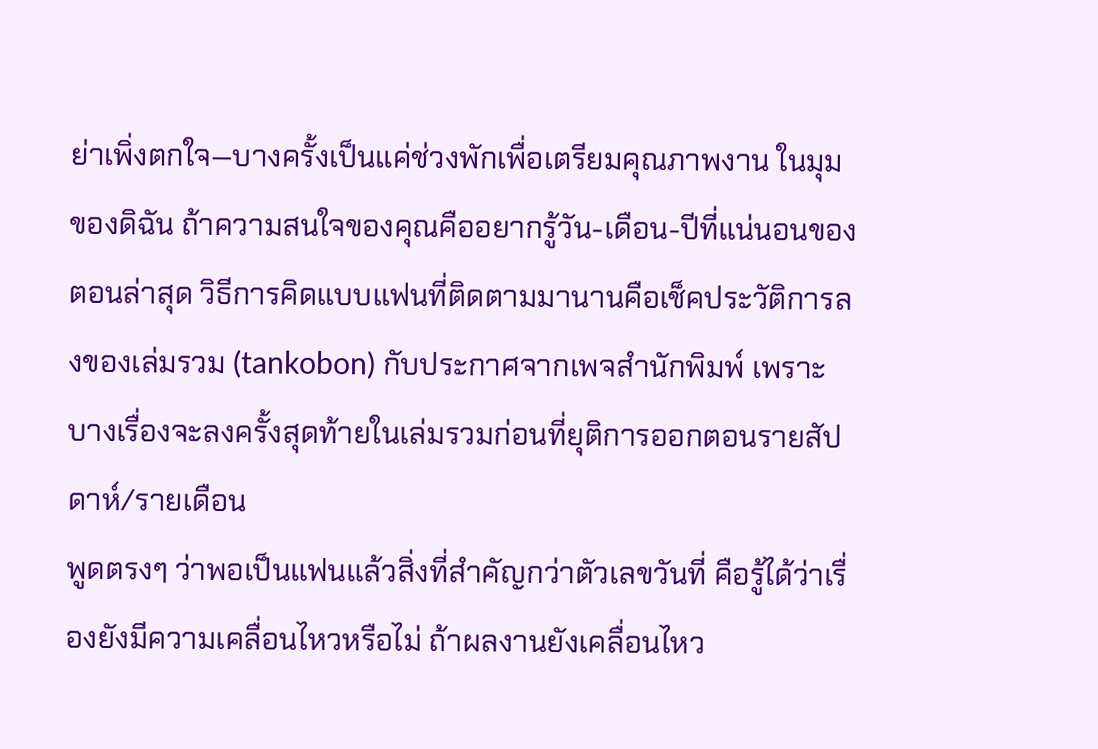ย่าเพิ่งตกใจ—บางครั้งเป็นแค่ช่วงพักเพื่อเตรียมคุณภาพงาน ในมุมของดิฉัน ถ้าความสนใจของคุณคืออยากรู้วัน-เดือน-ปีที่แน่นอนของตอนล่าสุด วิธีการคิดแบบแฟนที่ติดตามมานานคือเช็คประวัติการลงของเล่มรวม (tankobon) กับประกาศจากเพจสำนักพิมพ์ เพราะบางเรื่องจะลงครั้งสุดท้ายในเล่มรวมก่อนที่ยุติการออกตอนรายสัปดาห์/รายเดือน
พูดตรงๆ ว่าพอเป็นแฟนแล้วสิ่งที่สำคัญกว่าตัวเลขวันที่ คือรู้ได้ว่าเรื่องยังมีความเคลื่อนไหวหรือไม่ ถ้าผลงานยังเคลื่อนไหว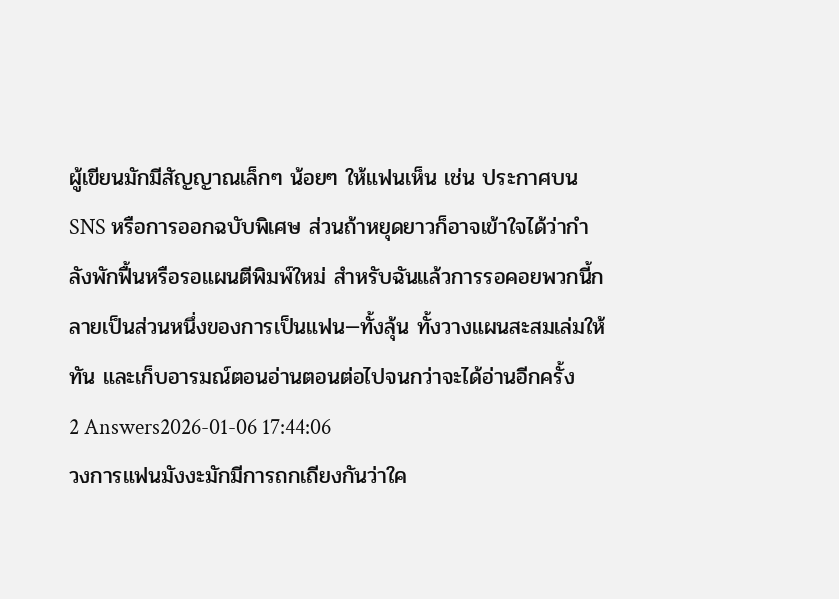ผู้เขียนมักมีสัญญาณเล็กๆ น้อยๆ ให้แฟนเห็น เช่น ประกาศบน SNS หรือการออกฉบับพิเศษ ส่วนถ้าหยุดยาวก็อาจเข้าใจได้ว่ากำลังพักฟื้นหรือรอแผนตีพิมพ์ใหม่ สำหรับฉันแล้วการรอคอยพวกนี้กลายเป็นส่วนหนึ่งของการเป็นแฟน—ทั้งลุ้น ทั้งวางแผนสะสมเล่มให้ทัน และเก็บอารมณ์ตอนอ่านตอนต่อไปจนกว่าจะได้อ่านอีกครั้ง
2 Answers2026-01-06 17:44:06
วงการแฟนมังงะมักมีการถกเถียงกันว่าใค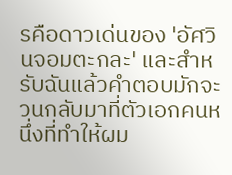รคือดาวเด่นของ 'อัศวินจอมตะกละ' และสำหรับฉันแล้วคำตอบมักจะวนกลับมาที่ตัวเอกคนหนึ่งที่ทำให้ผม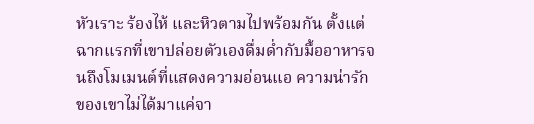หัวเราะ ร้องไห้ และหิวตามไปพร้อมกัน ตั้งแต่ฉากแรกที่เขาปล่อยตัวเองดื่มด่ำกับมื้ออาหารจนถึงโมเมนต์ที่แสดงความอ่อนแอ ความน่ารักของเขาไม่ได้มาแค่จา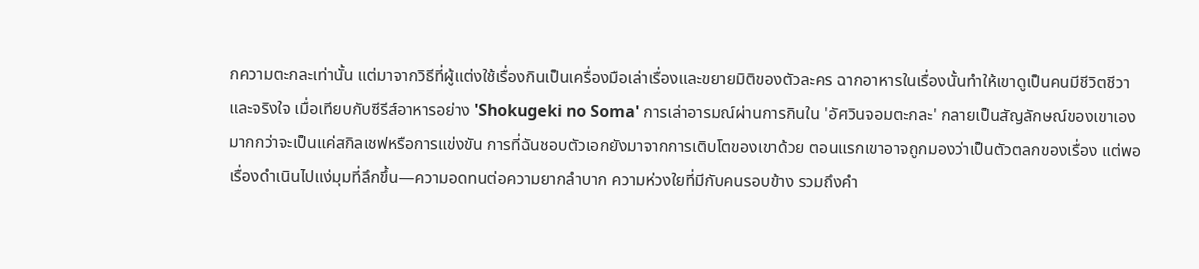กความตะกละเท่านั้น แต่มาจากวิธีที่ผู้แต่งใช้เรื่องกินเป็นเครื่องมือเล่าเรื่องและขยายมิติของตัวละคร ฉากอาหารในเรื่องนั้นทำให้เขาดูเป็นคนมีชีวิตชีวาและจริงใจ เมื่อเทียบกับซีรีส์อาหารอย่าง 'Shokugeki no Soma' การเล่าอารมณ์ผ่านการกินใน 'อัศวินจอมตะกละ' กลายเป็นสัญลักษณ์ของเขาเอง มากกว่าจะเป็นแค่สกิลเชฟหรือการแข่งขัน การที่ฉันชอบตัวเอกยังมาจากการเติบโตของเขาด้วย ตอนแรกเขาอาจถูกมองว่าเป็นตัวตลกของเรื่อง แต่พอเรื่องดำเนินไปแง่มุมที่ลึกขึ้น—ความอดทนต่อความยากลำบาก ความห่วงใยที่มีกับคนรอบข้าง รวมถึงคำ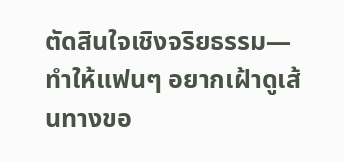ตัดสินใจเชิงจริยธรรม—ทำให้แฟนๆ อยากเฝ้าดูเส้นทางขอ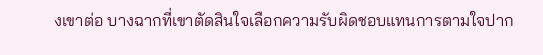งเขาต่อ บางฉากที่เขาตัดสินใจเลือกความรับผิดชอบแทนการตามใจปาก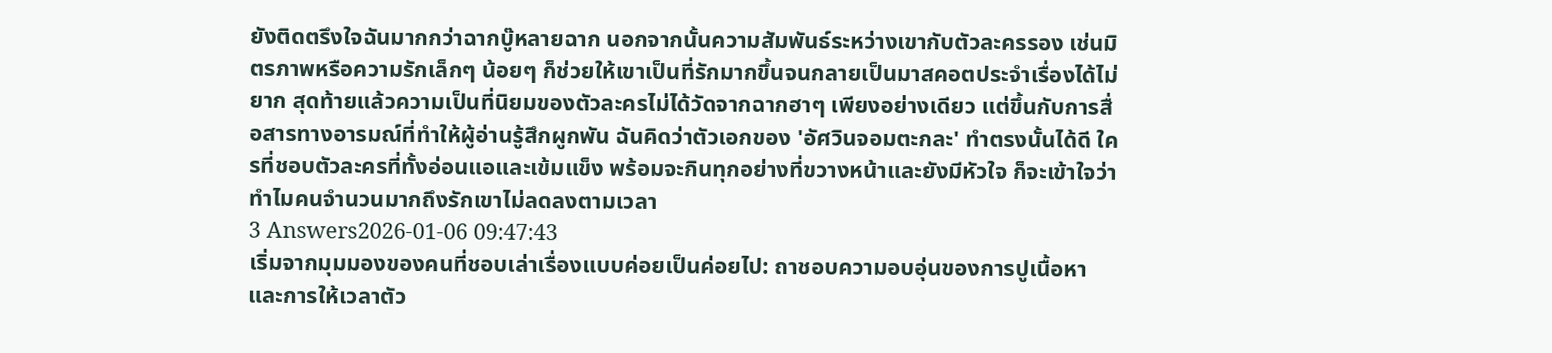ยังติดตรึงใจฉันมากกว่าฉากบู๊หลายฉาก นอกจากนั้นความสัมพันธ์ระหว่างเขากับตัวละครรอง เช่นมิตรภาพหรือความรักเล็กๆ น้อยๆ ก็ช่วยให้เขาเป็นที่รักมากขึ้นจนกลายเป็นมาสคอตประจำเรื่องได้ไม่ยาก สุดท้ายแล้วความเป็นที่นิยมของตัวละครไม่ได้วัดจากฉากฮาๆ เพียงอย่างเดียว แต่ขึ้นกับการสื่อสารทางอารมณ์ที่ทำให้ผู้อ่านรู้สึกผูกพัน ฉันคิดว่าตัวเอกของ 'อัศวินจอมตะกละ' ทำตรงนั้นได้ดี ใครที่ชอบตัวละครที่ทั้งอ่อนแอและเข้มแข็ง พร้อมจะกินทุกอย่างที่ขวางหน้าและยังมีหัวใจ ก็จะเข้าใจว่าทำไมคนจำนวนมากถึงรักเขาไม่ลดลงตามเวลา
3 Answers2026-01-06 09:47:43
เริ่มจากมุมมองของคนที่ชอบเล่าเรื่องแบบค่อยเป็นค่อยไป: ถาชอบความอบอุ่นของการปูเนื้อหาและการให้เวลาตัว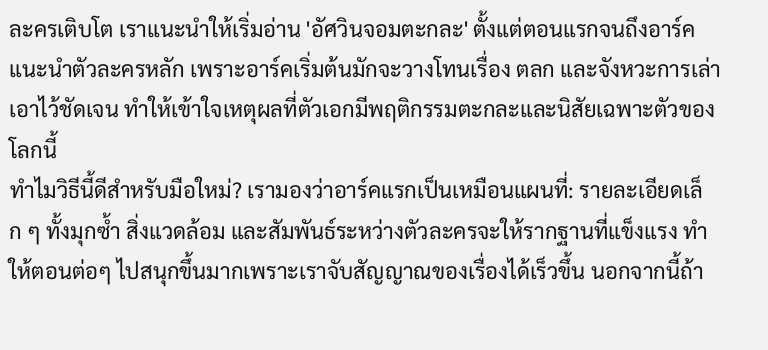ละครเติบโต เราแนะนำให้เริ่มอ่าน 'อัศวินจอมตะกละ' ตั้งแต่ตอนแรกจนถึงอาร์คแนะนำตัวละครหลัก เพราะอาร์คเริ่มต้นมักจะวางโทนเรื่อง ตลก และจังหวะการเล่าเอาไว้ชัดเจน ทำให้เข้าใจเหตุผลที่ตัวเอกมีพฤติกรรมตะกละและนิสัยเฉพาะตัวของโลกนี้
ทำไมวิธีนี้ดีสำหรับมือใหม่? เรามองว่าอาร์คแรกเป็นเหมือนแผนที่: รายละเอียดเล็ก ๆ ทั้งมุกซ้ำ สิ่งแวดล้อม และสัมพันธ์ระหว่างตัวละครจะให้รากฐานที่แข็งแรง ทำให้ตอนต่อๆ ไปสนุกขึ้นมากเพราะเราจับสัญญาณของเรื่องได้เร็วขึ้น นอกจากนี้ถ้า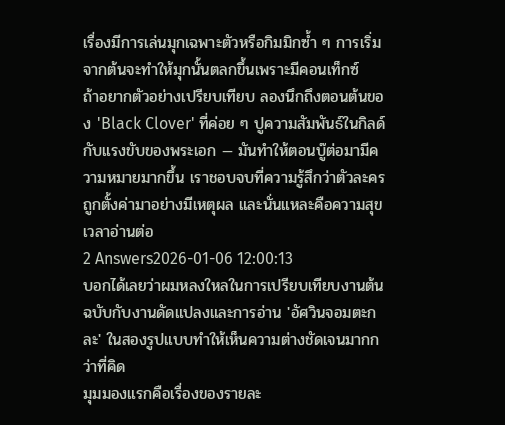เรื่องมีการเล่นมุกเฉพาะตัวหรือกิมมิกซ้ำ ๆ การเริ่มจากต้นจะทำให้มุกนั้นตลกขึ้นเพราะมีคอนเท็กซ์
ถ้าอยากตัวอย่างเปรียบเทียบ ลองนึกถึงตอนต้นของ 'Black Clover' ที่ค่อย ๆ ปูความสัมพันธ์ในกิลด์กับแรงขับของพระเอก — มันทำให้ตอนบู๊ต่อมามีความหมายมากขึ้น เราชอบจบที่ความรู้สึกว่าตัวละครถูกตั้งค่ามาอย่างมีเหตุผล และนั่นแหละคือความสุขเวลาอ่านต่อ
2 Answers2026-01-06 12:00:13
บอกได้เลยว่าผมหลงใหลในการเปรียบเทียบงานต้นฉบับกับงานดัดแปลงและการอ่าน 'อัศวินจอมตะกละ' ในสองรูปแบบทำให้เห็นความต่างชัดเจนมากกว่าที่คิด
มุมมองแรกคือเรื่องของรายละ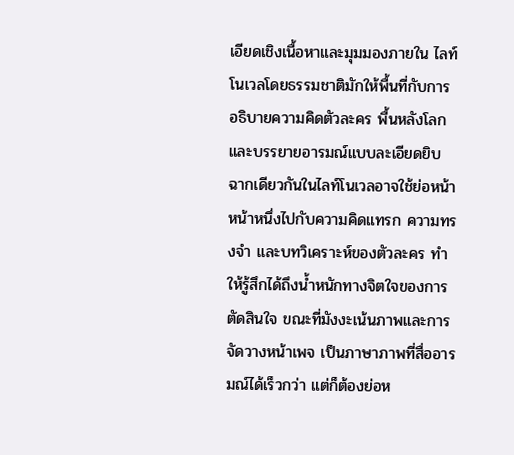เอียดเชิงเนื้อหาและมุมมองภายใน ไลท์โนเวลโดยธรรมชาติมักให้พื้นที่กับการอธิบายความคิดตัวละคร พื้นหลังโลก และบรรยายอารมณ์แบบละเอียดยิบ ฉากเดียวกันในไลท์โนเวลอาจใช้ย่อหน้าหน้าหนึ่งไปกับความคิดแทรก ความทรงจำ และบทวิเคราะห์ของตัวละคร ทำให้รู้สึกได้ถึงน้ำหนักทางจิตใจของการตัดสินใจ ขณะที่มังงะเน้นภาพและการจัดวางหน้าเพจ เป็นภาษาภาพที่สื่ออารมณ์ได้เร็วกว่า แต่ก็ต้องย่อห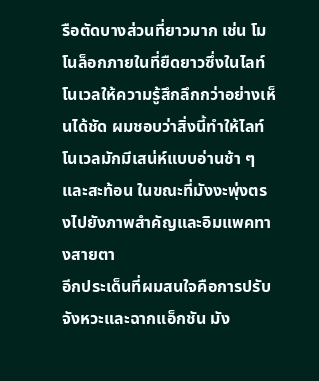รือตัดบางส่วนที่ยาวมาก เช่น โมโนล็อกภายในที่ยืดยาวซึ่งในไลท์โนเวลให้ความรู้สึกลึกกว่าอย่างเห็นได้ชัด ผมชอบว่าสิ่งนี้ทำให้ไลท์โนเวลมักมีเสน่ห์แบบอ่านช้า ๆ และสะท้อน ในขณะที่มังงะพุ่งตรงไปยังภาพสำคัญและอิมแพคทางสายตา
อีกประเด็นที่ผมสนใจคือการปรับจังหวะและฉากแอ็กชัน มัง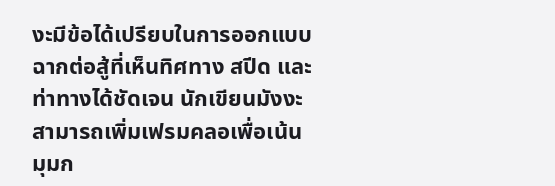งะมีข้อได้เปรียบในการออกแบบฉากต่อสู้ที่เห็นทิศทาง สปีด และท่าทางได้ชัดเจน นักเขียนมังงะสามารถเพิ่มเฟรมคลอเพื่อเน้นมุมก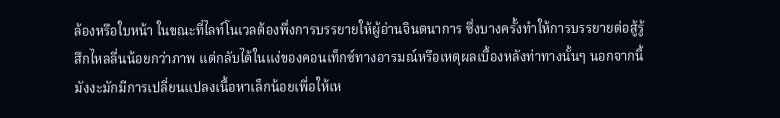ล้องหรือใบหน้า ในขณะที่ไลท์โนเวลต้องพึ่งการบรรยายให้ผู้อ่านจินตนาการ ซึ่งบางครั้งทำให้การบรรยายต่อสู้รู้สึกไหลลื่นน้อยกว่าภาพ แต่กลับได้ในแง่ของคอนเท็กซ์ทางอารมณ์หรือเหตุผลเบื้องหลังท่าทางนั้นๆ นอกจากนี้ มังงะมักมีการเปลี่ยนแปลงเนื้อหาเล็กน้อยเพื่อให้เห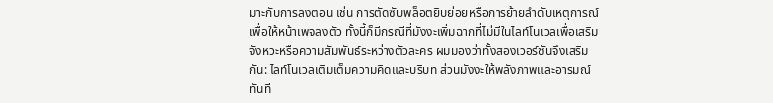มาะกับการลงตอน เช่น การตัดซับพล็อตยิบย่อยหรือการย้ายลำดับเหตุการณ์เพื่อให้หน้าเพจลงตัว ทั้งนี้ก็มีกรณีที่มังงะเพิ่มฉากที่ไม่มีในไลท์โนเวลเพื่อเสริมจังหวะหรือความสัมพันธ์ระหว่างตัวละคร ผมมองว่าทั้งสองเวอร์ชันจึงเสริมกัน: ไลท์โนเวลเติมเต็มความคิดและบริบท ส่วนมังงะให้พลังภาพและอารมณ์ทันที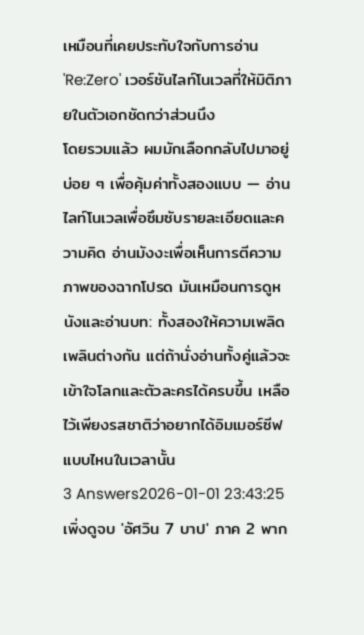เหมือนที่เคยประทับใจกับการอ่าน 'Re:Zero' เวอร์ชันไลท์โนเวลที่ให้มิติภายในตัวเอกชัดกว่าส่วนนึง
โดยรวมแล้ว ผมมักเลือกกลับไปมาอยู่บ่อย ๆ เพื่อคุ้มค่าทั้งสองแบบ — อ่านไลท์โนเวลเพื่อซึมซับรายละเอียดและความคิด อ่านมังงะเพื่อเห็นการตีความภาพของฉากโปรด มันเหมือนการดูหนังและอ่านบท: ทั้งสองให้ความเพลิดเพลินต่างกัน แต่ถ้านั่งอ่านทั้งคู่แล้วจะเข้าใจโลกและตัวละครได้ครบขึ้น เหลือไว้เพียงรสชาติว่าอยากได้อิมเมอร์ซีฟแบบไหนในเวลานั้น
3 Answers2026-01-01 23:43:25
เพิ่งดูจบ 'อัศวิน 7 บาป' ภาค 2 พาก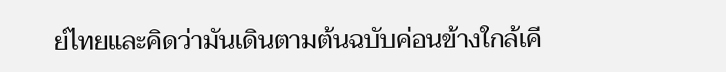ย์ไทยและคิดว่ามันเดินตามต้นฉบับค่อนข้างใกล้เคี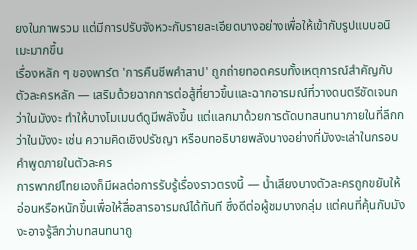ยงในภาพรวม แต่มีการปรับจังหวะกับรายละเอียดบางอย่างเพื่อให้เข้ากับรูปแบบอนิเมะมากขึ้น
เรื่องหลัก ๆ ของพาร์ต 'การคืนชีพคำสาป' ถูกถ่ายทอดครบทั้งเหตุการณ์สำคัญกับตัวละครหลัก — เสริมด้วยฉากการต่อสู้ที่ยาวขึ้นและฉากอารมณ์ที่วางดนตรีชัดเจนกว่าในมังงะ ทำให้บางโมเมนต์ดูมีพลังขึ้น แต่แลกมาด้วยการตัดบทสนทนาภายในที่ลึกกว่าในมังงะ เช่น ความคิดเชิงปรัชญา หรือบทอธิบายพลังบางอย่างที่มังงะเล่าในกรอบคำพูดภายในตัวละคร
การพากย์ไทยเองก็มีผลต่อการรับรู้เรื่องราวตรงนี้ — น้ำเสียงบางตัวละครถูกขยับให้อ่อนหรือหนักขึ้นเพื่อให้สื่อสารอารมณ์ได้ทันที ซึ่งดีต่อผู้ชมบางกลุ่ม แต่คนที่คุ้นกับมังงะอาจรู้สึกว่าบทสนทนาถู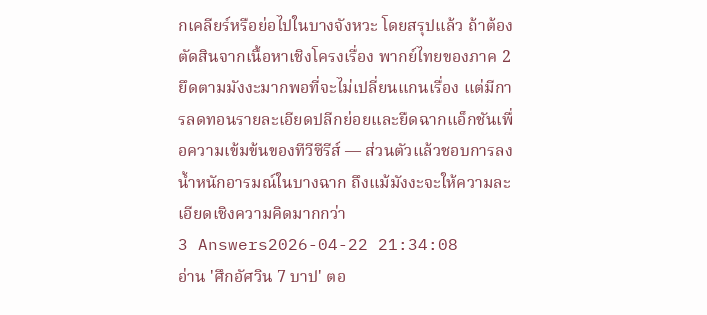กเคลียร์หรือย่อไปในบางจังหวะ โดยสรุปแล้ว ถ้าต้องตัดสินจากเนื้อหาเชิงโครงเรื่อง พากย์ไทยของภาค 2 ยึดตามมังงะมากพอที่จะไม่เปลี่ยนแกนเรื่อง แต่มีการลดทอนรายละเอียดปลีกย่อยและยืดฉากแอ็กชันเพื่อความเข้มข้นของทีวีซีรีส์ — ส่วนตัวแล้วชอบการลงน้ำหนักอารมณ์ในบางฉาก ถึงแม้มังงะจะให้ความละเอียดเชิงความคิดมากกว่า
3 Answers2026-04-22 21:34:08
อ่าน 'ศึกอัศวิน 7 บาป' ตอ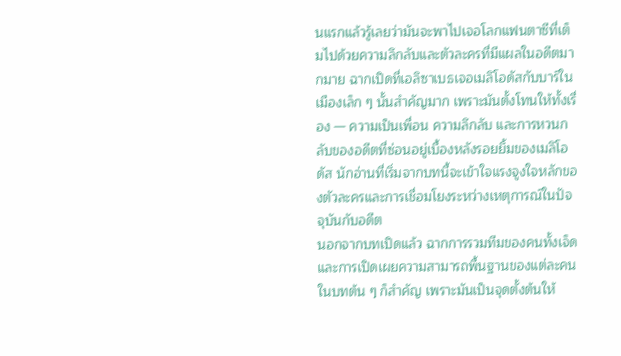นแรกแล้วรู้เลยว่ามันจะพาไปเจอโลกแฟนตาซีที่เต็มไปด้วยความลึกลับและตัวละครที่มีแผลในอดีตมากมาย ฉากเปิดที่เอลิซาเบธเจอเมลิโอดัสกับบาร์ในเมืองเล็ก ๆ นั้นสำคัญมาก เพราะมันตั้งโทนให้ทั้งเรื่อง — ความเป็นเพื่อน ความลึกลับ และการหวนกลับของอดีตที่ซ่อนอยู่เบื้องหลังรอยยิ้มของเมลิโอดัส นักอ่านที่เริ่มจากบทนี้จะเข้าใจแรงจูงใจหลักของตัวละครและการเชื่อมโยงระหว่างเหตุการณ์ในปัจจุบันกับอดีต
นอกจากบทเปิดแล้ว ฉากการรวมทีมของคนทั้งเจ็ดและการเปิดเผยความสามารถพื้นฐานของแต่ละคนในบทต้น ๆ ก็สำคัญ เพราะมันเป็นจุดตั้งต้นให้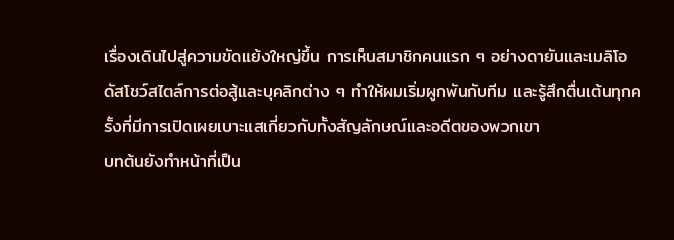เรื่องเดินไปสู่ความขัดแย้งใหญ่ขึ้น การเห็นสมาชิกคนแรก ๆ อย่างดายันและเมลิโอดัสโชว์สไตล์การต่อสู้และบุคลิกต่าง ๆ ทำให้ผมเริ่มผูกพันกับทีม และรู้สึกตื่นเต้นทุกครั้งที่มีการเปิดเผยเบาะแสเกี่ยวกับทั้งสัญลักษณ์และอดีตของพวกเขา
บทต้นยังทำหน้าที่เป็น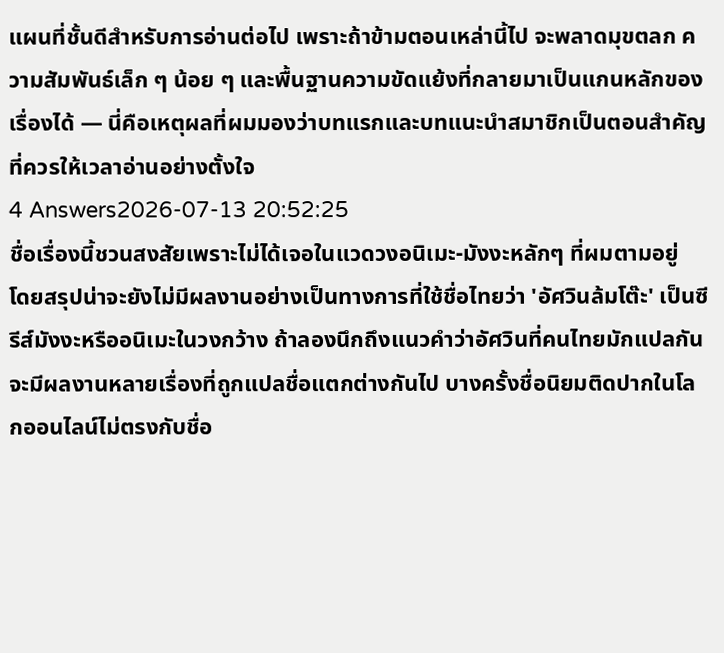แผนที่ชั้นดีสำหรับการอ่านต่อไป เพราะถ้าข้ามตอนเหล่านี้ไป จะพลาดมุขตลก ความสัมพันธ์เล็ก ๆ น้อย ๆ และพื้นฐานความขัดแย้งที่กลายมาเป็นแกนหลักของเรื่องได้ — นี่คือเหตุผลที่ผมมองว่าบทแรกและบทแนะนำสมาชิกเป็นตอนสำคัญที่ควรให้เวลาอ่านอย่างตั้งใจ
4 Answers2026-07-13 20:52:25
ชื่อเรื่องนี้ชวนสงสัยเพราะไม่ได้เจอในแวดวงอนิเมะ-มังงะหลักๆ ที่ผมตามอยู่
โดยสรุปน่าจะยังไม่มีผลงานอย่างเป็นทางการที่ใช้ชื่อไทยว่า 'อัศวินล้มโต๊ะ' เป็นซีรีส์มังงะหรืออนิเมะในวงกว้าง ถ้าลองนึกถึงแนวคำว่าอัศวินที่คนไทยมักแปลกันจะมีผลงานหลายเรื่องที่ถูกแปลชื่อแตกต่างกันไป บางครั้งชื่อนิยมติดปากในโลกออนไลน์ไม่ตรงกับชื่อ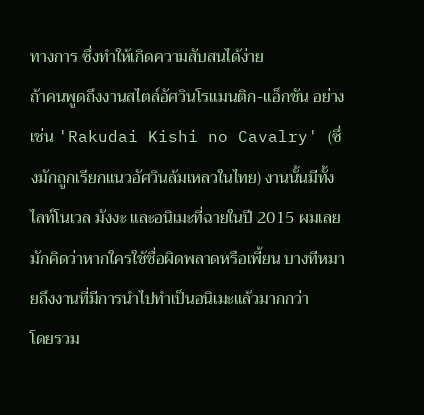ทางการ ซึ่งทำให้เกิดความสับสนได้ง่าย
ถ้าคนพูดถึงงานสไตล์อัศวินโรแมนติก-แอ็กชัน อย่างเช่น 'Rakudai Kishi no Cavalry' (ซึ่งมักถูกเรียกแนวอัศวินล้มเหลวในไทย) งานนั้นมีทั้งไลท์โนเวล มังงะ และอนิเมะที่ฉายในปี 2015 ผมเลยมักคิดว่าหากใครใช้ชื่อผิดพลาดหรือเพี้ยน บางทีหมายถึงงานที่มีการนำไปทำเป็นอนิเมะแล้วมากกว่า
โดยรวม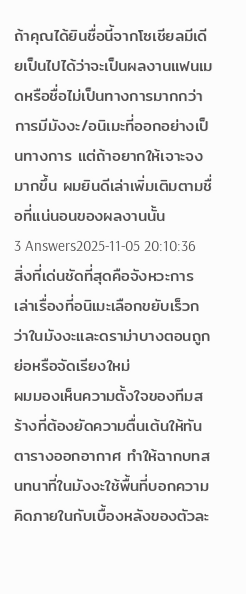ถ้าคุณได้ยินชื่อนี้จากโซเชียลมีเดียเป็นไปได้ว่าจะเป็นผลงานแฟนเมดหรือชื่อไม่เป็นทางการมากกว่าการมีมังงะ/อนิเมะที่ออกอย่างเป็นทางการ แต่ถ้าอยากให้เจาะจงมากขึ้น ผมยินดีเล่าเพิ่มเติมตามชื่อที่แน่นอนของผลงานนั้น
3 Answers2025-11-05 20:10:36
สิ่งที่เด่นชัดที่สุดคือจังหวะการเล่าเรื่องที่อนิเมะเลือกขยับเร็วกว่าในมังงะและดราม่าบางตอนถูกย่อหรือจัดเรียงใหม่
ผมมองเห็นความตั้งใจของทีมสร้างที่ต้องยัดความตื่นเต้นให้ทันตารางออกอากาศ ทำให้ฉากบทสนทนาที่ในมังงะใช้พื้นที่บอกความคิดภายในกับเบื้องหลังของตัวละ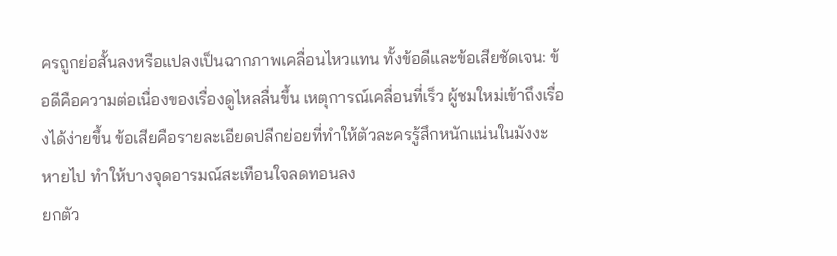ครถูกย่อสั้นลงหรือแปลงเป็นฉากภาพเคลื่อนไหวแทน ทั้งข้อดีและข้อเสียชัดเจน: ข้อดีคือความต่อเนื่องของเรื่องดูไหลลื่นขึ้น เหตุการณ์เคลื่อนที่เร็ว ผู้ชมใหม่เข้าถึงเรื่องได้ง่ายขึ้น ข้อเสียคือรายละเอียดปลีกย่อยที่ทำให้ตัวละครรู้สึกหนักแน่นในมังงะหายไป ทำให้บางจุดอารมณ์สะเทือนใจลดทอนลง
ยกตัว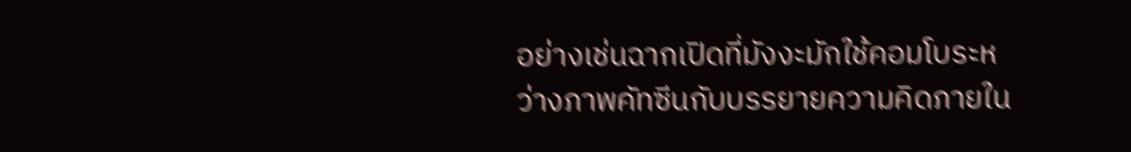อย่างเช่นฉากเปิดที่มังงะมักใช้คอมโบระหว่างภาพคัทซีนกับบรรยายความคิดภายใน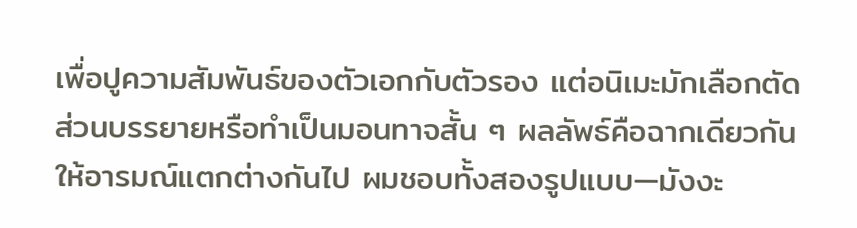เพื่อปูความสัมพันธ์ของตัวเอกกับตัวรอง แต่อนิเมะมักเลือกตัดส่วนบรรยายหรือทำเป็นมอนทาจสั้น ๆ ผลลัพธ์คือฉากเดียวกันให้อารมณ์แตกต่างกันไป ผมชอบทั้งสองรูปแบบ—มังงะ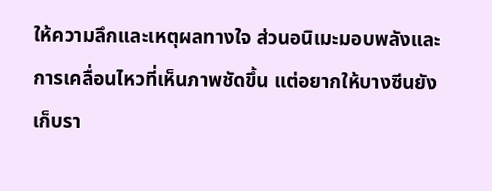ให้ความลึกและเหตุผลทางใจ ส่วนอนิเมะมอบพลังและการเคลื่อนไหวที่เห็นภาพชัดขึ้น แต่อยากให้บางซีนยังเก็บรา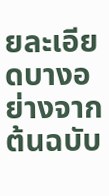ยละเอียดบางอย่างจากต้นฉบับ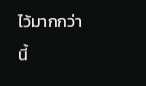ไว้มากกว่านี้